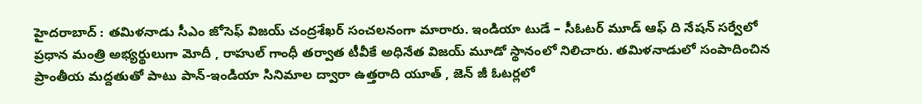హైదరాబాద్ : తమిళనాడు సీఎం జోసెఫ్ విజయ్ చంద్రశేఖర్ సంచలనంగా మారారు. ఇండియా టుడే – సీఓటర్ మూడ్ ఆఫ్ ది నేషన్ సర్వేలో ప్రధాన మంత్రి అభ్యర్థులుగా మోదీ , రాహుల్ గాంధీ తర్వాత టీవీకే అధినేత విజయ్ మూడో స్థానంలో నిలిచారు. తమిళనాడులో సంపాదించిన ప్రాంతీయ మద్దతుతో పాటు పాన్-ఇండియా సినిమాల ద్వారా ఉత్తరాది యూత్ , జెన్ జీ ఓటర్లలో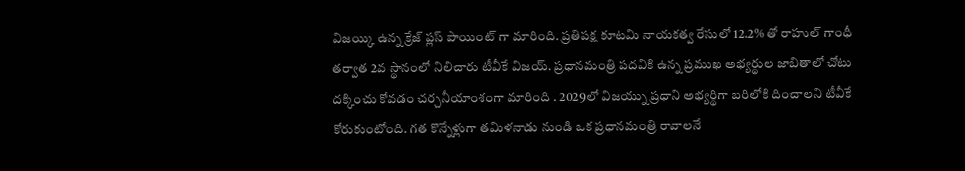విజయ్కి ఉన్న క్రేజ్ ప్లస్ పాయింట్ గా మారింది. ప్రతిపక్ష కూటమి నాయకత్వ రేసులో 12.2% తో రాహుల్ గాంధీ తర్వాత 2వ స్థానంలో నిలిచారు టీవీకే విజయ్. ప్రధానమంత్రి పదవికి ఉన్న ప్రముఖ అభ్యర్థుల జాబితాలో చోటు దక్కించు కోవడం చర్చనీయాంశంగా మారింది . 2029లో విజయ్ను ప్రధాని అభ్యర్థిగా బరిలోకి దించాలని టీవీకే కోరుకుంటోంది. గత కొన్నేళ్లుగా తమిళనాడు నుండి ఒక ప్రధానమంత్రి రావాలనే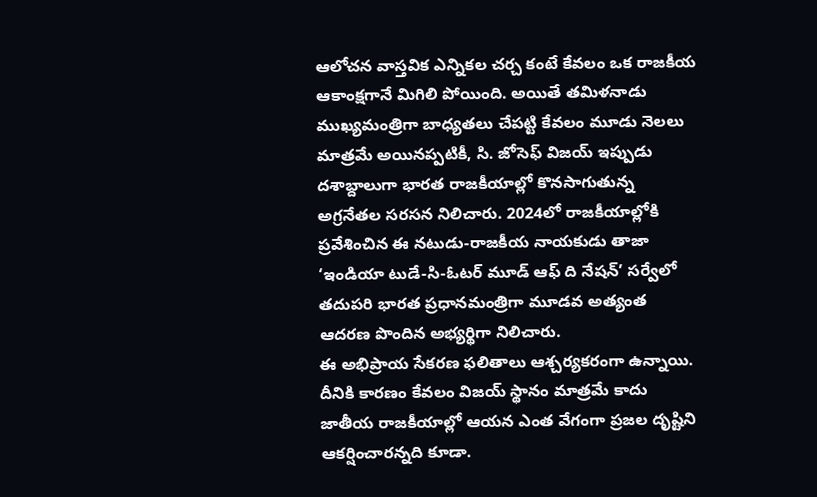ఆలోచన వాస్తవిక ఎన్నికల చర్చ కంటే కేవలం ఒక రాజకీయ ఆకాంక్షగానే మిగిలి పోయింది. అయితే తమిళనాడు ముఖ్యమంత్రిగా బాధ్యతలు చేపట్టి కేవలం మూడు నెలలు మాత్రమే అయినప్పటికీ, సి. జోసెఫ్ విజయ్ ఇప్పుడు దశాబ్దాలుగా భారత రాజకీయాల్లో కొనసాగుతున్న అగ్రనేతల సరసన నిలిచారు. 2024లో రాజకీయాల్లోకి ప్రవేశించిన ఈ నటుడు-రాజకీయ నాయకుడు తాజా ‘ఇండియా టుడే-సి-ఓటర్ మూడ్ ఆఫ్ ది నేషన్’ సర్వేలో తదుపరి భారత ప్రధానమంత్రిగా మూడవ అత్యంత ఆదరణ పొందిన అభ్యర్థిగా నిలిచారు.
ఈ అభిప్రాయ సేకరణ ఫలితాలు ఆశ్చర్యకరంగా ఉన్నాయి. దీనికి కారణం కేవలం విజయ్ స్థానం మాత్రమే కాదు జాతీయ రాజకీయాల్లో ఆయన ఎంత వేగంగా ప్రజల దృష్టిని ఆకర్షించారన్నది కూడా.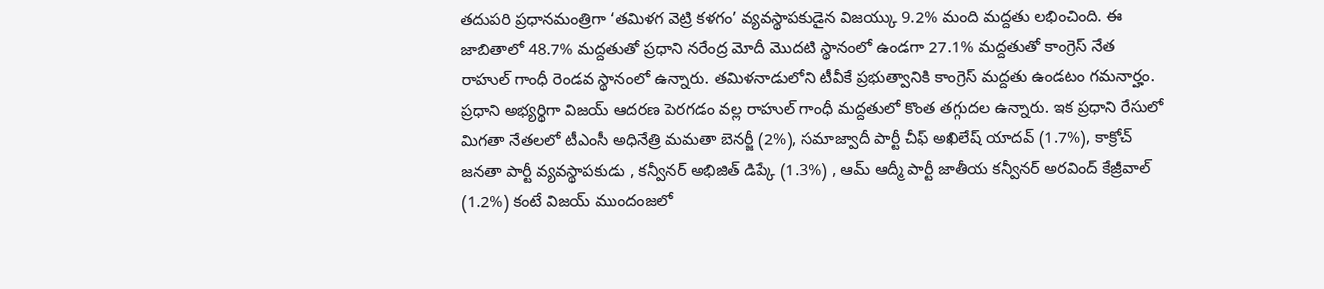తదుపరి ప్రధానమంత్రిగా ‘తమిళగ వెట్రి కళగం’ వ్యవస్థాపకుడైన విజయ్కు 9.2% మంది మద్దతు లభించింది. ఈ జాబితాలో 48.7% మద్దతుతో ప్రధాని నరేంద్ర మోదీ మొదటి స్థానంలో ఉండగా 27.1% మద్దతుతో కాంగ్రెస్ నేత రాహుల్ గాంధీ రెండవ స్థానంలో ఉన్నారు. తమిళనాడులోని టీవీకే ప్రభుత్వానికి కాంగ్రెస్ మద్దతు ఉండటం గమనార్హం. ప్రధాని అభ్యర్థిగా విజయ్ ఆదరణ పెరగడం వల్ల రాహుల్ గాంధీ మద్దతులో కొంత తగ్గుదల ఉన్నారు. ఇక ప్రధాని రేసులో మిగతా నేతలలో టీఎంసీ అధినేత్రి మమతా బెనర్జీ (2%), సమాజ్వాదీ పార్టీ చీఫ్ అఖిలేష్ యాదవ్ (1.7%), కాక్రోచ్ జనతా పార్టీ వ్యవస్థాపకుడు , కన్వీనర్ అభిజిత్ డిప్కే (1.3%) , ఆమ్ ఆద్మీ పార్టీ జాతీయ కన్వీనర్ అరవింద్ కేజ్రీవాల్ (1.2%) కంటే విజయ్ ముందంజలో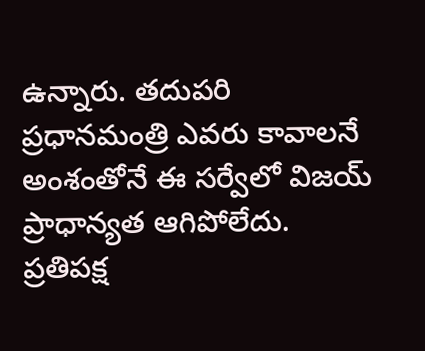ఉన్నారు. తదుపరి ప్రధానమంత్రి ఎవరు కావాలనే అంశంతోనే ఈ సర్వేలో విజయ్ ప్రాధాన్యత ఆగిపోలేదు. ప్రతిపక్ష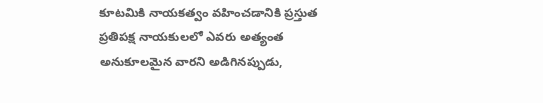కూటమికి నాయకత్వం వహించడానికి ప్రస్తుత ప్రతిపక్ష నాయకులలో ఎవరు అత్యంత అనుకూలమైన వారని అడిగినప్పుడు,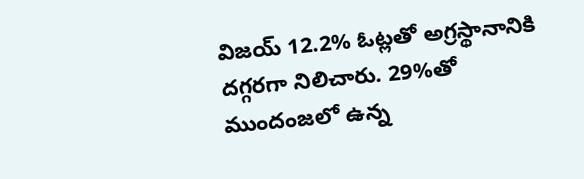విజయ్ 12.2% ఓట్లతో అగ్రస్థానానికి దగ్గరగా నిలిచారు. 29%తో ముందంజలో ఉన్న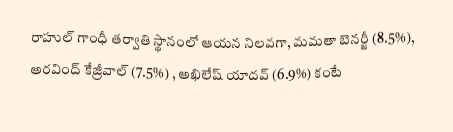రాహుల్ గాంధీ తర్వాతి స్థానంలో ఆయన నిలవగా, మమతా బెనర్జీ (8.5%), అరవింద్ కేజ్రీవాల్ (7.5%) , అఖిలేష్ యాదవ్ (6.9%) కంటే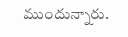ముందున్నారు.